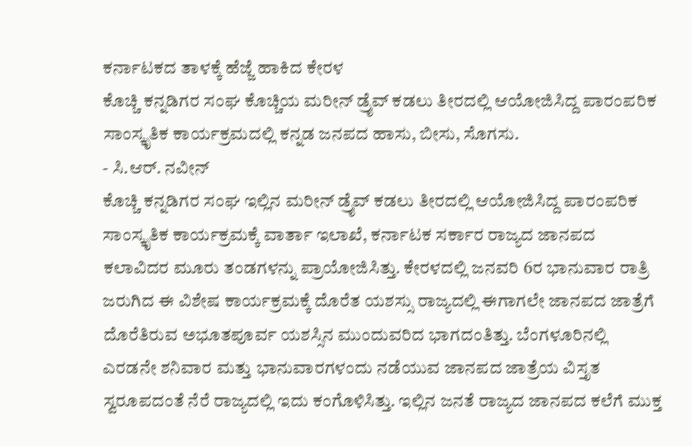ಕರ್ನಾಟಕದ ತಾಳಕ್ಕೆ ಹೆಜ್ಜೆ ಹಾಕಿದ ಕೇರಳ
ಕೊಚ್ಚಿ ಕನ್ನಡಿಗರ ಸಂಘ ಕೊಚ್ಚಿಯ ಮರೀನ್ ಡ್ರೈವ್ ಕಡಲು ತೀರದಲ್ಲಿ ಆಯೋಜಿಸಿದ್ದ ಪಾರಂಪರಿಕ ಸಾಂಸ್ಕೃತಿಕ ಕಾರ್ಯಕ್ರಮದಲ್ಲಿ ಕನ್ನಡ ಜನಪದ ಹಾಸು, ಬೀಸು, ಸೊಗಸು.
- ಸಿ.ಆರ್. ನವೀನ್
ಕೊಚ್ಚಿ ಕನ್ನಡಿಗರ ಸಂಘ ಇಲ್ಲಿನ ಮರೀನ್ ಡ್ರೈವ್ ಕಡಲು ತೀರದಲ್ಲಿ ಆಯೋಜಿಸಿದ್ದ ಪಾರಂಪರಿಕ ಸಾಂಸ್ಕೃತಿಕ ಕಾರ್ಯಕ್ರಮಕ್ಕೆ ವಾರ್ತಾ ಇಲಾಖೆ, ಕರ್ನಾಟಕ ಸರ್ಕಾರ ರಾಜ್ಯದ ಜಾನಪದ ಕಲಾವಿದರ ಮೂರು ತಂಡಗಳನ್ನು ಪ್ರಾಯೋಜಿಸಿತ್ತು. ಕೇರಳದಲ್ಲಿ ಜನವರಿ 6ರ ಭಾನುವಾರ ರಾತ್ರಿ ಜರುಗಿದ ಈ ವಿಶೇಷ ಕಾರ್ಯಕ್ರಮಕ್ಕೆ ದೊರೆತ ಯಶಸ್ಸು ರಾಜ್ಯದಲ್ಲಿ ಈಗಾಗಲೇ ಜಾನಪದ ಜಾತ್ರೆಗೆ ದೊರೆತಿರುವ ಅಭೂತಪೂರ್ವ ಯಶಸ್ಸಿನ ಮುಂದುವರಿದ ಭಾಗದಂತಿತ್ತು. ಬೆಂಗಳೂರಿನಲ್ಲಿ ಎರಡನೇ ಶನಿವಾರ ಮತ್ತು ಭಾನುವಾರಗಳಂದು ನಡೆಯುವ ಜಾನಪದ ಜಾತ್ರೆಯ ವಿಸ್ತೃತ ಸ್ವರೂಪದಂತೆ ನೆರೆ ರಾಜ್ಯದಲ್ಲಿ ಇದು ಕಂಗೊಳಿಸಿತ್ತು. ಇಲ್ಲಿನ ಜನತೆ ರಾಜ್ಯದ ಜಾನಪದ ಕಲೆಗೆ ಮುಕ್ತ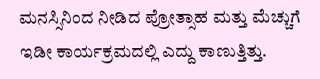ಮನಸ್ಸಿನಿಂದ ನೀಡಿದ ಪ್ರೋತ್ಸಾಹ ಮತ್ತು ಮೆಚ್ಚುಗೆ ಇಡೀ ಕಾರ್ಯಕ್ರಮದಲ್ಲಿ ಎದ್ದು ಕಾಣುತ್ತಿತ್ತು.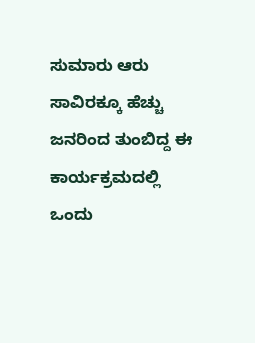ಸುಮಾರು ಆರು ಸಾವಿರಕ್ಕೂ ಹೆಚ್ಚು ಜನರಿಂದ ತುಂಬಿದ್ದ ಈ ಕಾರ್ಯಕ್ರಮದಲ್ಲಿ ಒಂದು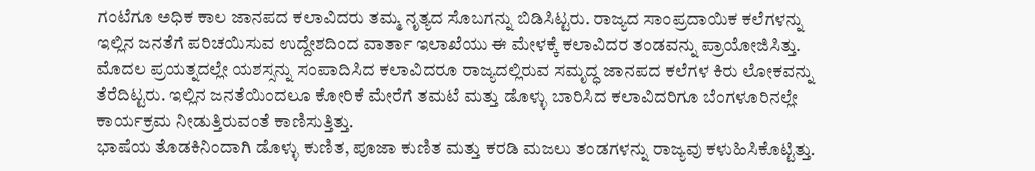ಗಂಟೆಗೂ ಅಧಿಕ ಕಾಲ ಜಾನಪದ ಕಲಾವಿದರು ತಮ್ಮ ನೃತ್ಯದ ಸೊಬಗನ್ನು ಬಿಡಿಸಿಟ್ಟರು. ರಾಜ್ಯದ ಸಾಂಪ್ರದಾಯಿಕ ಕಲೆಗಳನ್ನು ಇಲ್ಲಿನ ಜನತೆಗೆ ಪರಿಚಯಿಸುವ ಉದ್ದೇಶದಿಂದ ವಾರ್ತಾ ಇಲಾಖೆಯು ಈ ಮೇಳಕ್ಕೆ ಕಲಾವಿದರ ತಂಡವನ್ನು ಪ್ರಾಯೋಜಿಸಿತ್ತು. ಮೊದಲ ಪ್ರಯತ್ನದಲ್ಲೇ ಯಶಸ್ಸನ್ನು ಸಂಪಾದಿಸಿದ ಕಲಾವಿದರೂ ರಾಜ್ಯದಲ್ಲಿರುವ ಸಮೃದ್ಧ ಜಾನಪದ ಕಲೆಗಳ ಕಿರು ಲೋಕವನ್ನು ತೆರೆದಿಟ್ಟರು. ಇಲ್ಲಿನ ಜನತೆಯಿಂದಲೂ ಕೋರಿಕೆ ಮೇರೆಗೆ ತಮಟೆ ಮತ್ತು ಡೊಳ್ಳು ಬಾರಿಸಿದ ಕಲಾವಿದರಿಗೂ ಬೆಂಗಳೂರಿನಲ್ಲೇ ಕಾರ್ಯಕ್ರಮ ನೀಡುತ್ತಿರುವಂತೆ ಕಾಣಿಸುತ್ತಿತ್ತು.
ಭಾಷೆಯ ತೊಡಕಿನಿಂದಾಗಿ ಡೊಳ್ಳು ಕುಣಿತ, ಪೂಜಾ ಕುಣಿತ ಮತ್ತು ಕರಡಿ ಮಜಲು ತಂಡಗಳನ್ನು ರಾಜ್ಯವು ಕಳುಹಿಸಿಕೊಟ್ಟಿತ್ತು.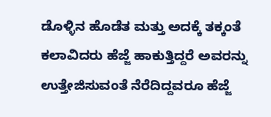ಡೊಳ್ಳಿನ ಹೊಡೆತ ಮತ್ತು ಅದಕ್ಕೆ ತಕ್ಕಂತೆ ಕಲಾವಿದರು ಹೆಜ್ಜೆ ಹಾಕುತ್ತಿದ್ದರೆ ಅವರನ್ನು ಉತ್ತೇಜಿಸುವಂತೆ ನೆರೆದಿದ್ದವರೂ ಹೆಜ್ಜೆ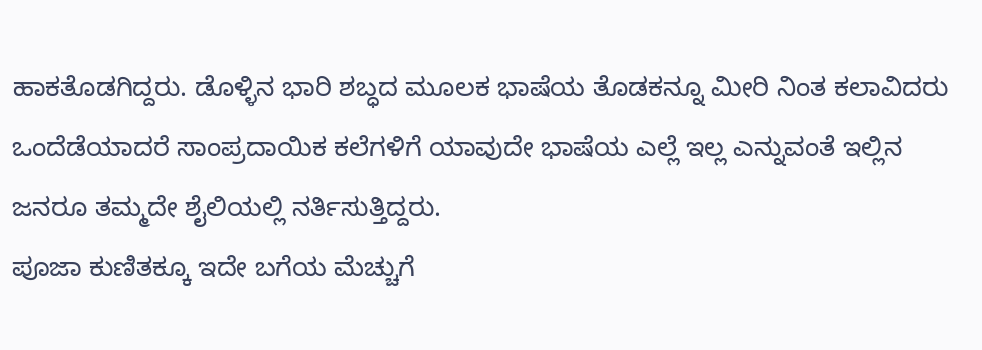ಹಾಕತೊಡಗಿದ್ದರು. ಡೊಳ್ಳಿನ ಭಾರಿ ಶಬ್ಧದ ಮೂಲಕ ಭಾಷೆಯ ತೊಡಕನ್ನೂ ಮೀರಿ ನಿಂತ ಕಲಾವಿದರು ಒಂದೆಡೆಯಾದರೆ ಸಾಂಪ್ರದಾಯಿಕ ಕಲೆಗಳಿಗೆ ಯಾವುದೇ ಭಾಷೆಯ ಎಲ್ಲೆ ಇಲ್ಲ ಎನ್ನುವಂತೆ ಇಲ್ಲಿನ ಜನರೂ ತಮ್ಮದೇ ಶೈಲಿಯಲ್ಲಿ ನರ್ತಿಸುತ್ತಿದ್ದರು.
ಪೂಜಾ ಕುಣಿತಕ್ಕೂ ಇದೇ ಬಗೆಯ ಮೆಚ್ಚುಗೆ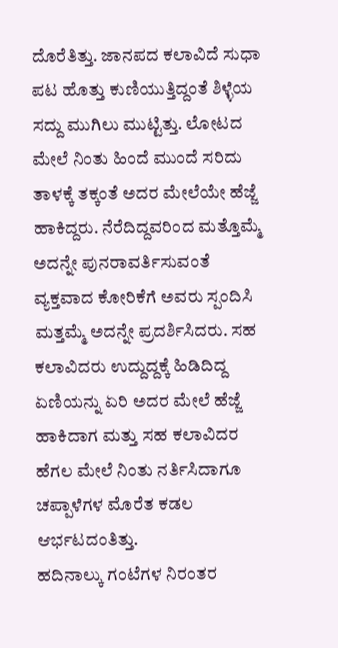ದೊರೆತಿತ್ತು. ಜಾನಪದ ಕಲಾವಿದೆ ಸುಧಾ ಪಟ ಹೊತ್ತು ಕುಣಿಯುತ್ತಿದ್ದಂತೆ ಶಿಳ್ಳೆಯ ಸದ್ದು ಮುಗಿಲು ಮುಟ್ಟಿತ್ತು. ಲೋಟದ ಮೇಲೆ ನಿಂತು ಹಿಂದೆ ಮುಂದೆ ಸರಿದು ತಾಳಕ್ಕೆ ತಕ್ಕಂತೆ ಅದರ ಮೇಲೆಯೇ ಹೆಜ್ಜೆ ಹಾಕಿದ್ದರು. ನೆರೆದಿದ್ದವರಿಂದ ಮತ್ತೊಮ್ಮೆ ಅದನ್ನೇ ಪುನರಾವರ್ತಿಸುವಂತೆ ವ್ಯಕ್ತವಾದ ಕೋರಿಕೆಗೆ ಅವರು ಸ್ಪಂದಿಸಿ ಮತ್ತಮ್ಮೆ ಅದನ್ನೇ ಪ್ರದರ್ಶಿಸಿದರು. ಸಹ ಕಲಾವಿದರು ಉದ್ದುದ್ದಕ್ಕೆ ಹಿಡಿದಿದ್ದ ಏಣಿಯನ್ನು ಏರಿ ಅದರ ಮೇಲೆ ಹೆಜ್ಜೆ ಹಾಕಿದಾಗ ಮತ್ತು ಸಹ ಕಲಾವಿದರ ಹೆಗಲ ಮೇಲೆ ನಿಂತು ನರ್ತಿಸಿದಾಗೂ ಚಪ್ಪಾಳೆಗಳ ಮೊರೆತ ಕಡಲ ಆರ್ಭಟದಂತಿತ್ತು.
ಹದಿನಾಲ್ಕು ಗಂಟೆಗಳ ನಿರಂತರ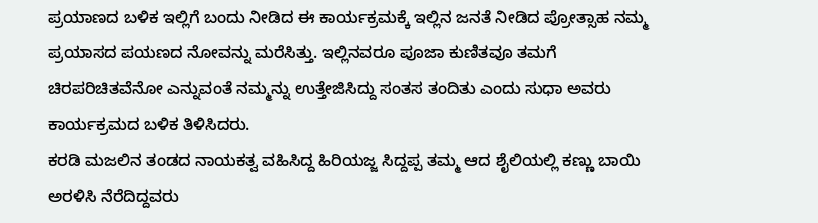ಪ್ರಯಾಣದ ಬಳಿಕ ಇಲ್ಲಿಗೆ ಬಂದು ನೀಡಿದ ಈ ಕಾರ್ಯಕ್ರಮಕ್ಕೆ ಇಲ್ಲಿನ ಜನತೆ ನೀಡಿದ ಪ್ರೋತ್ಸಾಹ ನಮ್ಮ ಪ್ರಯಾಸದ ಪಯಣದ ನೋವನ್ನು ಮರೆಸಿತ್ತು. ಇಲ್ಲಿನವರೂ ಪೂಜಾ ಕುಣಿತವೂ ತಮಗೆ ಚಿರಪರಿಚಿತವೆನೋ ಎನ್ನುವಂತೆ ನಮ್ಮನ್ನು ಉತ್ತೇಜಿಸಿದ್ದು ಸಂತಸ ತಂದಿತು ಎಂದು ಸುಧಾ ಅವರು ಕಾರ್ಯಕ್ರಮದ ಬಳಿಕ ತಿಳಿಸಿದರು.
ಕರಡಿ ಮಜಲಿನ ತಂಡದ ನಾಯಕತ್ವ ವಹಿಸಿದ್ದ ಹಿರಿಯಜ್ಜ ಸಿದ್ದಪ್ಪ ತಮ್ಮ ಆದ ಶೈಲಿಯಲ್ಲಿ ಕಣ್ಣು ಬಾಯಿ ಅರಳಿಸಿ ನೆರೆದಿದ್ದವರು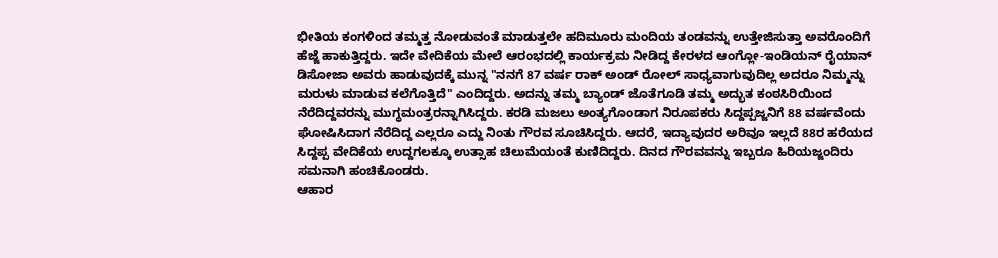ಭೀತಿಯ ಕಂಗಳಿಂದ ತಮ್ಮತ್ತ ನೋಡುವಂತೆ ಮಾಡುತ್ತಲೇ ಹದಿಮೂರು ಮಂದಿಯ ತಂಡವನ್ನು ಉತ್ತೇಜಿಸುತ್ತಾ ಅವರೊಂದಿಗೆ ಹೆಜ್ಜೆ ಹಾಕುತ್ತಿದ್ದರು. ಇದೇ ವೇದಿಕೆಯ ಮೇಲೆ ಆರಂಭದಲ್ಲಿ ಕಾರ್ಯಕ್ರಮ ನೀಡಿದ್ದ ಕೇರಳದ ಆಂಗ್ಲೋ-ಇಂಡಿಯನ್ ರೈಯಾನ್ ಡಿಸೋಜಾ ಅವರು ಹಾಡುವುದಕ್ಕೆ ಮುನ್ನ "ನನಗೆ 87 ವರ್ಷ ರಾಕ್ ಅಂಡ್ ರೋಲ್ ಸಾಧ್ಯವಾಗುವುದಿಲ್ಲ ಅದರೂ ನಿಮ್ಮನ್ನು ಮರುಳು ಮಾಡುವ ಕಲೆಗೊತ್ತಿದೆ" ಎಂದಿದ್ದರು. ಅದನ್ನು ತಮ್ಮ ಬ್ಯಾಂಡ್ ಜೊತೆಗೂಡಿ ತಮ್ಮ ಅದ್ಭುತ ಕಂಠಸಿರಿಯಿಂದ ನೆರೆದಿದ್ದವರನ್ನು ಮುಗ್ಧಮಂತ್ರರನ್ನಾಗಿಸಿದ್ದರು. ಕರಡಿ ಮಜಲು ಅಂತ್ಯಗೊಂಡಾಗ ನಿರೂಪಕರು ಸಿದ್ದಪ್ಪಜ್ಜನಿಗೆ 88 ವರ್ಷವೆಂದು ಘೋಷಿಸಿದಾಗ ನೆರೆದಿದ್ದ ಎಲ್ಲರೂ ಎದ್ದು ನಿಂತು ಗೌರವ ಸೂಚಿಸಿದ್ದರು. ಆದರೆ, ಇದ್ಯಾವುದರ ಅರಿವೂ ಇಲ್ಲದೆ 88ರ ಹರೆಯದ ಸಿದ್ದಪ್ಪ ವೇದಿಕೆಯ ಉದ್ದಗಲಕ್ಕೂ ಉತ್ಸಾಹ ಚಿಲುಮೆಯಂತೆ ಕುಣಿದಿದ್ದರು. ದಿನದ ಗೌರವವನ್ನು ಇಬ್ಬರೂ ಹಿರಿಯಜ್ಜಂದಿರು ಸಮನಾಗಿ ಹಂಚಿಕೊಂಡರು.
ಆಹಾರ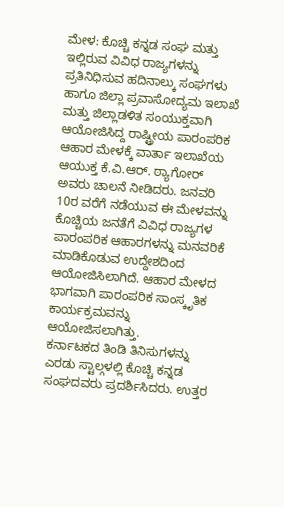ಮೇಳ: ಕೊಚ್ಚಿ ಕನ್ನಡ ಸಂಘ ಮತ್ತು ಇಲ್ಲಿರುವ ವಿವಿಧ ರಾಜ್ಯಗಳನ್ನು ಪ್ರತಿನಿಧಿಸುವ ಹದಿನಾಲ್ಕು ಸಂಘಗಳು ಹಾಗೂ ಜಿಲ್ಲಾ ಪ್ರವಾಸೋದ್ಯಮ ಇಲಾಖೆ ಮತ್ತು ಜಿಲ್ಲಾಡಳಿತ ಸಂಯುಕ್ತವಾಗಿ ಆಯೋಜಿಸಿದ್ದ ರಾಷ್ಟ್ರೀಯ ಪಾರಂಪರಿಕ ಆಹಾರ ಮೇಳಕ್ಕೆ ವಾರ್ತಾ ಇಲಾಖೆಯ ಆಯುಕ್ತ ಕೆ.ವಿ.ಆರ್. ಠ್ಯಾಗೋರ್ ಅವರು ಚಾಲನೆ ನೀಡಿದರು. ಜನವರಿ 10ರ ವರೆಗೆ ನಡೆಯುವ ಈ ಮೇಳವನ್ನು ಕೊಚ್ಚಿಯ ಜನತೆಗೆ ವಿವಿಧ ರಾಜ್ಯಗಳ ಪಾರಂಪರಿಕ ಆಹಾರಗಳನ್ನು ಮನವರಿಕೆ ಮಾಡಿಕೊಡುವ ಉದ್ದೇಶದಿಂದ ಆಯೋಜಿಸಿಲಾಗಿದೆ. ಆಹಾರ ಮೇಳದ ಭಾಗವಾಗಿ ಪಾರಂಪರಿಕ ಸಾಂಸ್ಕೃತಿಕ ಕಾರ್ಯಕ್ರಮವನ್ನು ಆಯೋಜಿಸಲಾಗಿತ್ತು.
ಕರ್ನಾಟಕದ ತಿಂಡಿ ತಿನಿಸುಗಳನ್ನು ಎರಡು ಸ್ಟಾಲ್ಗಳಲ್ಲಿ ಕೊಚ್ಚಿ ಕನ್ನಡ ಸಂಘದವರು ಪ್ರದರ್ಶಿಸಿದರು. ಉತ್ತರ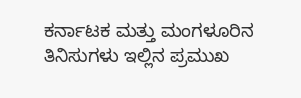ಕರ್ನಾಟಕ ಮತ್ತು ಮಂಗಳೂರಿನ ತಿನಿಸುಗಳು ಇಲ್ಲಿನ ಪ್ರಮುಖ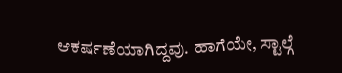ಆಕರ್ಷಣೆಯಾಗಿದ್ದವು. ಹಾಗೆಯೇ, ಸ್ಟಾಲ್ಗೆ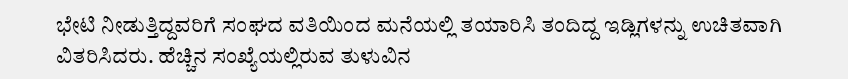ಭೇಟಿ ನೀಡುತ್ತಿದ್ದವರಿಗೆ ಸಂಘದ ವತಿಯಿಂದ ಮನೆಯಲ್ಲಿ ತಯಾರಿಸಿ ತಂದಿದ್ದ ಇಡ್ಲಿಗಳನ್ನು ಉಚಿತವಾಗಿ ವಿತರಿಸಿದರು. ಹೆಚ್ಚಿನ ಸಂಖ್ಯೆಯಲ್ಲಿರುವ ತುಳುವಿನ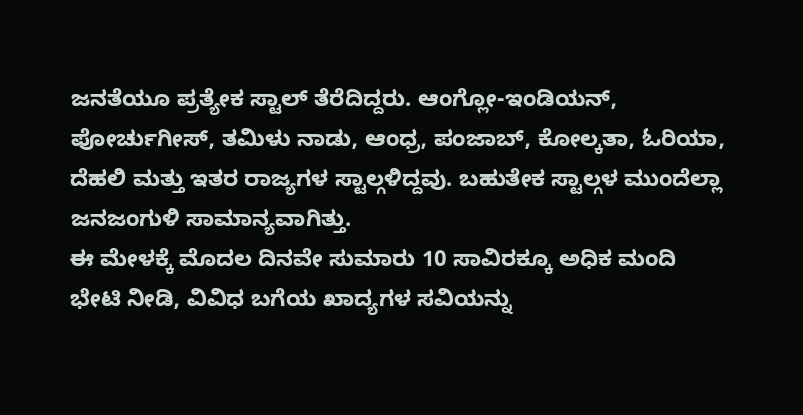ಜನತೆಯೂ ಪ್ರತ್ಯೇಕ ಸ್ಟಾಲ್ ತೆರೆದಿದ್ದರು. ಆಂಗ್ಲೋ-ಇಂಡಿಯನ್, ಪೋರ್ಚುಗೀಸ್, ತಮಿಳು ನಾಡು, ಆಂಧ್ರ, ಪಂಜಾಬ್, ಕೋಲ್ಕತಾ, ಓರಿಯಾ, ದೆಹಲಿ ಮತ್ತು ಇತರ ರಾಜ್ಯಗಳ ಸ್ಟಾಲ್ಗಳಿದ್ದವು. ಬಹುತೇಕ ಸ್ಟಾಲ್ಗಳ ಮುಂದೆಲ್ಲಾ ಜನಜಂಗುಳಿ ಸಾಮಾನ್ಯವಾಗಿತ್ತು.
ಈ ಮೇಳಕ್ಕೆ ಮೊದಲ ದಿನವೇ ಸುಮಾರು 10 ಸಾವಿರಕ್ಕೂ ಅಧಿಕ ಮಂದಿ ಭೇಟಿ ನೀಡಿ, ವಿವಿಧ ಬಗೆಯ ಖಾದ್ಯಗಳ ಸವಿಯನ್ನು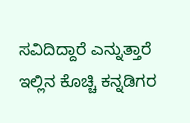ಸವಿದಿದ್ದಾರೆ ಎನ್ನುತ್ತಾರೆ ಇಲ್ಲಿನ ಕೊಚ್ಚಿ ಕನ್ನಡಿಗರ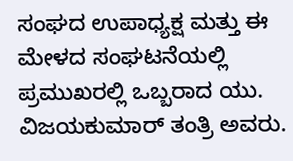ಸಂಘದ ಉಪಾಧ್ಯಕ್ಷ ಮತ್ತು ಈ ಮೇಳದ ಸಂಘಟನೆಯಲ್ಲಿ ಪ್ರಮುಖರಲ್ಲಿ ಒಬ್ಬರಾದ ಯು. ವಿಜಯಕುಮಾರ್ ತಂತ್ರಿ ಅವರು.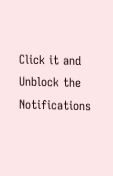Click it and Unblock the Notifications